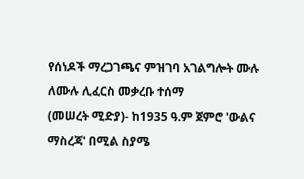የሰነዶች ማረጋገጫና ምዝገባ አገልግሎት ሙሉ ለሙሉ ሊፈርስ መቃረቡ ተሰማ
(መሠረት ሚድያ)- ከ1935 ዓ.ም ጀምሮ 'ውልና ማስረጃ' በሚል ስያሜ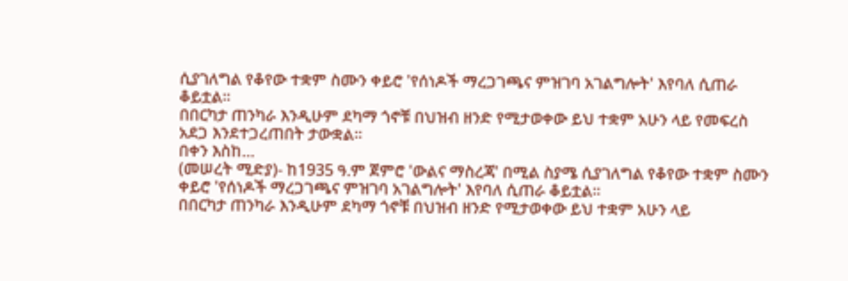ሲያገለግል የቆየው ተቋም ስሙን ቀይሮ 'የሰነዶች ማረጋገጫና ምዝገባ አገልግሎት' እየባለ ሲጠራ ቆይቷል።
በበርካታ ጠንካራ እንዲሁም ደካማ ጎኖቹ በህዝብ ዘንድ የሚታወቀው ይህ ተቋም አሁን ላይ የመፍረስ አደጋ እንደተጋረጠበት ታውቋል።
በቀን እስከ…
(መሠረት ሚድያ)- ከ1935 ዓ.ም ጀምሮ 'ውልና ማስረጃ' በሚል ስያሜ ሲያገለግል የቆየው ተቋም ስሙን ቀይሮ 'የሰነዶች ማረጋገጫና ምዝገባ አገልግሎት' እየባለ ሲጠራ ቆይቷል።
በበርካታ ጠንካራ እንዲሁም ደካማ ጎኖቹ በህዝብ ዘንድ የሚታወቀው ይህ ተቋም አሁን ላይ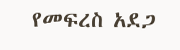የመፍረስ አደጋ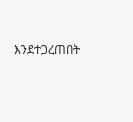እንደተጋረጠበት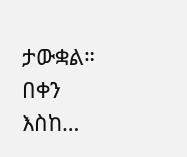ታውቋል።
በቀን እስከ…